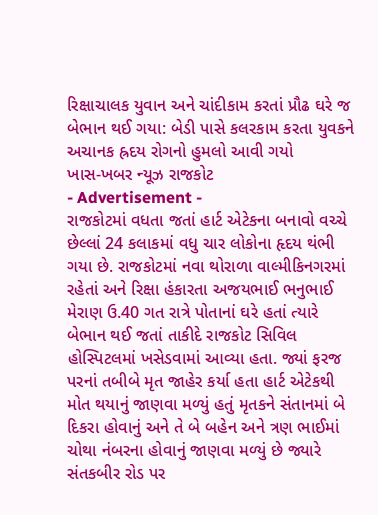રિક્ષાચાલક યુવાન અને ચાંદીકામ કરતાં પ્રૌઢ ઘરે જ બેભાન થઈ ગયા: બેડી પાસે કલરકામ કરતા યુવકને અચાનક હ્રદય રોગનો હુમલો આવી ગયો
ખાસ-ખબર ન્યૂઝ રાજકોટ
- Advertisement -
રાજકોટમાં વધતા જતાં હાર્ટ એટેકના બનાવો વચ્ચે છેલ્લાં 24 કલાકમાં વધુ ચાર લોકોના હૃદય થંભી ગયા છે. રાજકોટમાં નવા થોરાળા વાલ્મીકિનગરમાં રહેતાં અને રિક્ષા હંકારતા અજયભાઈ ભનુભાઈ મેરાણ ઉ.40 ગત રાત્રે પોતાનાં ઘરે હતાં ત્યારે બેભાન થઈ જતાં તાકીદે રાજકોટ સિવિલ હોસ્પિટલમાં ખસેડવામાં આવ્યા હતા. જ્યાં ફરજ પરનાં તબીબે મૃત જાહેર કર્યા હતા હાર્ટ એટેકથી મોત થયાનું જાણવા મળ્યું હતું મૃતકને સંતાનમાં બે દિકરા હોવાનું અને તે બે બહેન અને ત્રણ ભાઈમાં ચોથા નંબરના હોવાનું જાણવા મળ્યું છે જ્યારે સંતકબીર રોડ પર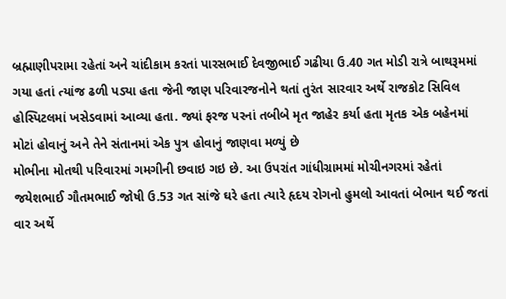બ્રહ્માણીપરામા રહેતાં અને ચાંદીકામ કરતાં પારસભાઈ દેવજીભાઈ ગઢીયા ઉ.40 ગત મોડી રાત્રે બાથરૂમમાં ગયા હતાં ત્યાંજ ઢળી પડ્યા હતા જેની જાણ પરિવારજનોને થતાં તુરંત સારવાર અર્થે રાજકોટ સિવિલ હોસ્પિટલમાં ખસેડવામાં આવ્યા હતા. જ્યાં ફરજ પરનાં તબીબે મૃત જાહેર કર્યા હતા મૃતક એક બહેનમાં મોટાં હોવાનું અને તેને સંતાનમાં એક પુત્ર હોવાનું જાણવા મળ્યું છે
મોભીના મોતથી પરિવારમાં ગમગીની છવાઇ ગઇ છે. આ ઉપરાંત ગાંધીગ્રામમાં મોચીનગરમાં રહેતાં જયેશભાઈ ગૌતમભાઈ જોષી ઉ.53 ગત સાંજે ઘરે હતા ત્યારે હૃદય રોગનો હુમલો આવતાં બેભાન થઈ જતાં વાર અર્થે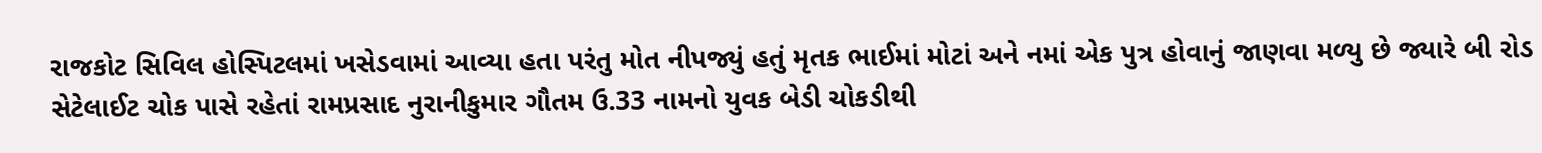રાજકોટ સિવિલ હોસ્પિટલમાં ખસેડવામાં આવ્યા હતા પરંતુ મોત નીપજ્યું હતું મૃતક ભાઈમાં મોટાં અને નમાં એક પુત્ર હોવાનું જાણવા મળ્યુ છે જ્યારે બી રોડ સેટેલાઈટ ચોક પાસે રહેતાં રામપ્રસાદ નુરાનીકુમાર ગૌતમ ઉ.33 નામનો યુવક બેડી ચોકડીથી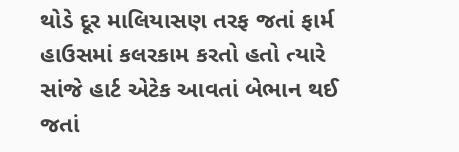થોડે દૂર માલિયાસણ તરફ જતાં ફાર્મ હાઉસમાં કલરકામ કરતો હતો ત્યારે સાંજે હાર્ટ એટેક આવતાં બેભાન થઈ જતાં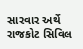સારવાર અર્થે રાજકોટ સિવિલ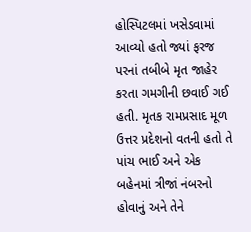હોસ્પિટલમાં ખસેડવામાં આવ્યો હતો જ્યાં ફરજ પરનાં તબીબે મૃત જાહેર કરતા ગમગીની છવાઈ ગઈ હતી. મૃતક રામપ્રસાદ મૂળ ઉત્તર પ્રદેશનો વતની હતો તે પાંચ ભાઈ અને એક બહેનમાં ત્રીજાં નંબરનો હોવાનું અને તેને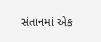સંતાનમાં એક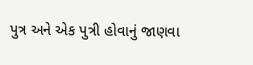પુત્ર અને એક પુત્રી હોવાનું જાણવા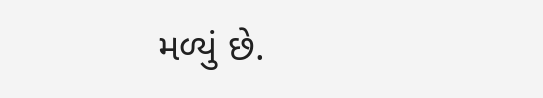મળ્યું છે.